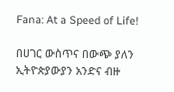Fana: At a Speed of Life!

በሀገር ውስጥና በውጭ ያለን ኢትዮጵያውያን አንድና ብዙ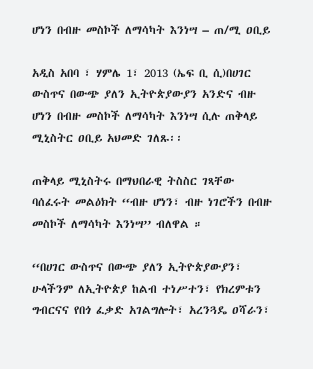ሆነን በብዙ መስኮች ለማሳካት እንነሣ – ጠ/ሚ ዐቢይ

አዲስ አበባ ፣ ሃምሌ 1፣ 2013 (ኤፍ ቢ ሲ)በሀገር ውስጥና በውጭ ያለን ኢትዮጵያውያን አንድና ብዙ ሆነን በብዙ መስኮች ለማሳካት እንነሣ ሲሉ ጠቅላይ ሚኒስትር ዐቢይ አህመድ ገለጹ፡፡

ጠቅላይ ሚኒስትሩ በማህበራዊ ትስስር ገጻቸው ባሰፈሩት መልዕክት ‘‘ብዙ ሆነን፣ ብዙ ነገሮችን በብዙ መስኮች ለማሳካት እንነሣ’’ ብለዋል ።

‘‘በሀገር ውስጥና በውጭ ያለን ኢትዮጵያውያን፣ ሁላችንም ለኢትዮጵያ ከልብ ተነሥተን፣ የክረምቱን ግብርናና የበጎ ፈቃድ አገልግሎት፣ አረንጓዴ ዐሻራን፣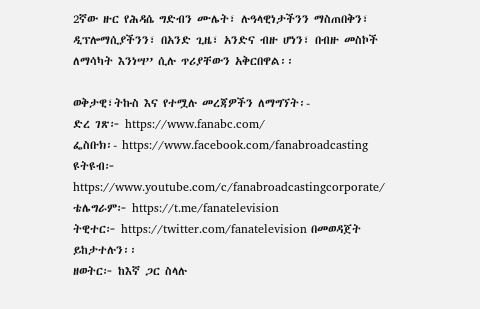2ኛው ዙር የሕዳሴ ግድብን ሙሌት፣ ሉዓላዊነታችንን ማስጠበቅን፣ ዲፕሎማሲያችንን፣ በአንድ ጊዜ፣ አንድና ብዙ ሆነን፣ በብዙ መስኮች ለማሳካት እንነሣ’’ ሲሉ ጥሪያቸውን አቅርበዋል፡፡

ወቅታዊ፣ትኩስ እና የተሟሉ መረጃዎችን ለማግኘት፡-
ድረ ገጽ፦ https://www.fanabc.com/
ፌስቡክ፡- https://www.facebook.com/fanabroadcasting
ዩትዩብ፦ https://www.youtube.com/c/fanabroadcastingcorporate/
ቴሌግራም፦ https://t.me/fanatelevision
ትዊተር፦ https://twitter.com/fanatelevision በመወዳጀት ይከታተሉን፡፡
ዘወትር፦ ከእኛ ጋር ስላሉ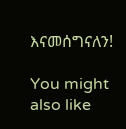እናመሰግናለን!

You might also like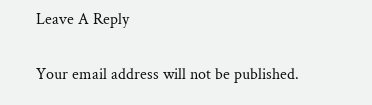Leave A Reply

Your email address will not be published.